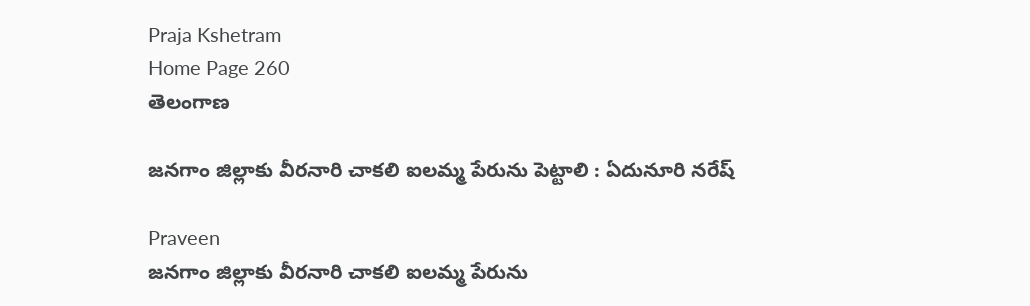Praja Kshetram
Home Page 260
తెలంగాణ

జనగాం జిల్లాకు వీరనారి చాకలి ఐలమ్మ పేరును పెట్టాలి : ఏదునూరి నరేష్

Praveen
జనగాం జిల్లాకు వీరనారి చాకలి ఐలమ్మ పేరును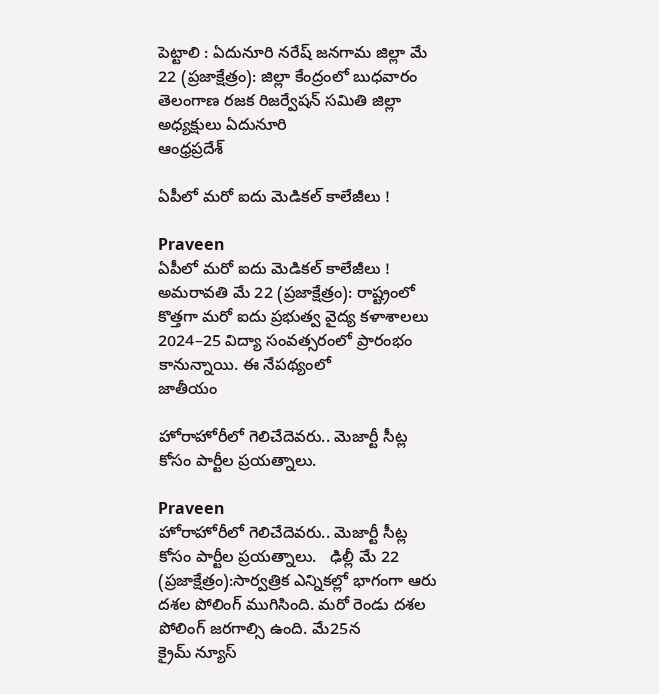పెట్టాలి : ఏదునూరి నరేష్ జనగామ జిల్లా మే 22 (ప్రజాక్షేత్రం): జిల్లా కేంద్రంలో బుధవారం తెలంగాణ రజక రిజర్వేషన్ సమితి జిల్లా అధ్యక్షులు ఏదునూరి
ఆంధ్రప్రదేశ్

ఏపీలో మరో ఐదు మెడికల్‌ కాలేజీలు !

Praveen
ఏపీలో మరో ఐదు మెడికల్‌ కాలేజీలు !   అమరావతి మే 22 (ప్రజాక్షేత్రం): రాష్ట్రంలో కొత్తగా మరో ఐదు ప్రభుత్వ వైద్య కళాశాలలు 2024–25 విద్యా సంవత్సరంలో ప్రారంభం కానున్నాయి. ఈ నేపథ్యంలో
జాతీయం

హోరాహోరీలో గెలిచేదెవరు.. మెజార్టీ సీట్ల కోసం పార్టీల ప్రయత్నాలు.

Praveen
హోరాహోరీలో గెలిచేదెవరు.. మెజార్టీ సీట్ల కోసం పార్టీల ప్రయత్నాలు.   ఢిల్లీ మే 22 (ప్రజాక్షేత్రం):సార్వత్రిక ఎన్నికల్లో భాగంగా ఆరు దశల పోలింగ్ ముగిసింది. మరో రెండు దశల పోలింగ్ జరగాల్సి ఉంది. మే25న
క్రైమ్ న్యూస్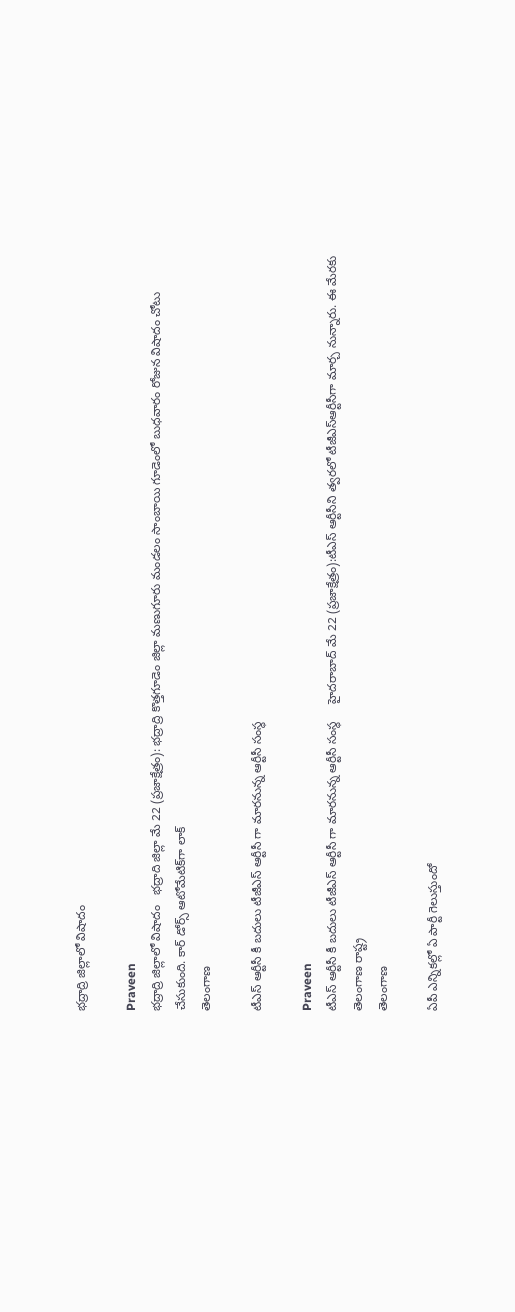భద్రాద్రి జిల్లాలో విషాదం

Praveen
భద్రాద్రి జిల్లాలో విషాదం   భద్రాది జిల్లా మే 22 (ప్రజాక్షేత్రం): భద్రాద్రి కొత్తగూడెం జిల్లా మణుగూరు మండలం సాంబాయి గూడెంలో బుధవారం రోజున విషాదం చోటు చేసుకుంది. కార్ డోర్స్ ఆటోమేటిక్‌గా లాక్
తెలంగాణ

టీఎస్ ఆర్టీసీ కీ బదులు టీజీఎస్ ఆర్టీసీ గా మారనున్న ఆర్టీసీ సంస్థ

Praveen
టీఎస్ ఆర్టీసీ కీ బదులు టీజీఎస్ ఆర్టీసీ గా మారనున్న ఆర్టీసీ సంస్థ     హైదరాబాద్ మే 22 (ప్రజాక్షేత్రం):టీఎస్ ఆర్టీసీని త్వరలో టీజీఎస్ఆర్టీసీగా మార్చ నున్నారు. ఈ మేరకు తెలంగాణ రాష్ట్ర
తెలంగాణ

ఏపీ ఎన్నికల్లో ఏ పార్టీ గెలుస్తుందో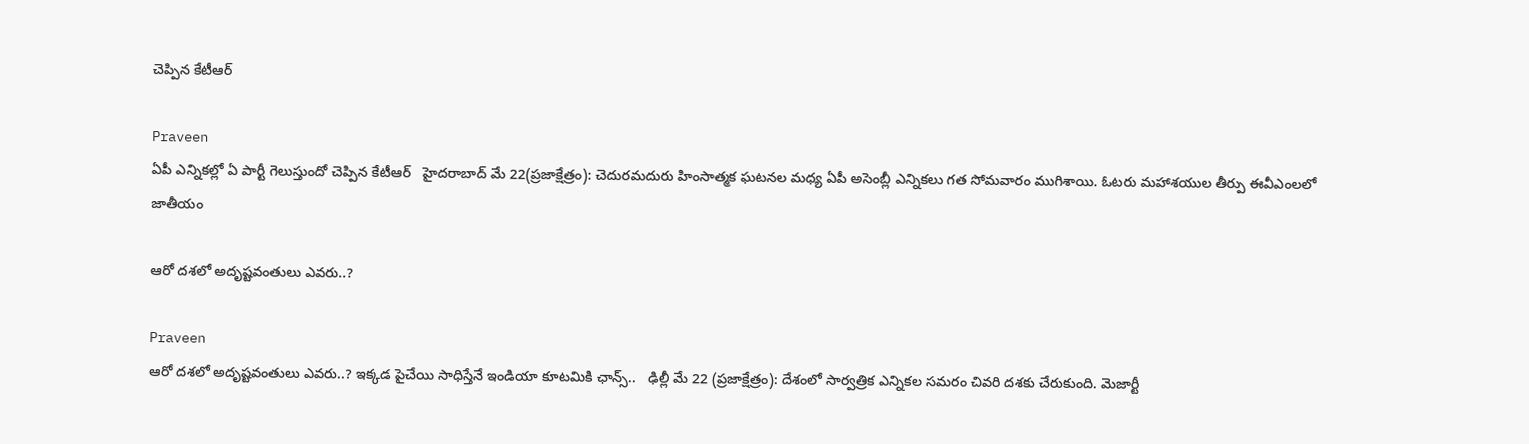చెప్పిన కేటీఆర్

Praveen
ఏపీ ఎన్నికల్లో ఏ పార్టీ గెలుస్తుందో చెప్పిన కేటీఆర్   హైదరాబాద్ మే 22(ప్రజాక్షేత్రం): చెదురమదురు హింసాత్మక ఘటనల మధ్య ఏపీ అసెంబ్లీ ఎన్నికలు గత సోమవారం ముగిశాయి. ఓటరు మహాశయుల తీర్పు ఈవీఎంలలో
జాతీయం

ఆరో దశలో అదృష్టవంతులు ఎవరు..?

Praveen
ఆరో దశలో అదృష్టవంతులు ఎవరు..? ఇక్కడ పైచేయి సాధిస్తేనే ఇండియా కూటమికి ఛాన్స్..   ఢిల్లీ మే 22 (ప్రజాక్షేత్రం): దేశంలో సార్వత్రిక ఎన్నికల సమరం చివరి దశకు చేరుకుంది. మెజార్టీ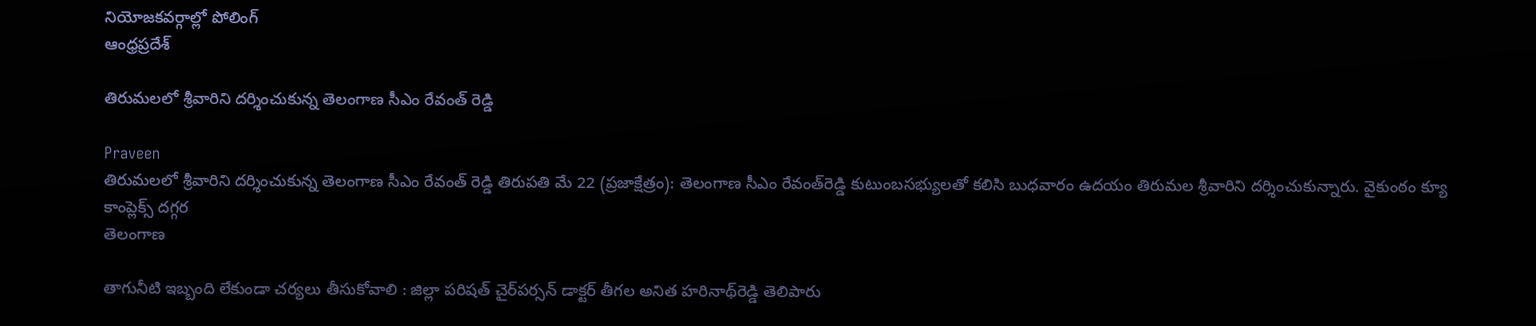నియోజకవర్గాల్లో పోలింగ్
ఆంధ్రప్రదేశ్

తిరుమలలో శ్రీవారిని దర్శించుకున్న తెలంగాణ సీఎం రేవంత్ రెడ్డి

Praveen
తిరుమలలో శ్రీవారిని దర్శించుకున్న తెలంగాణ సీఎం రేవంత్ రెడ్డి తిరుపతి మే 22 (ప్రజాక్షేత్రం): తెలంగాణ సీఎం రేవంత్‌రెడ్డి కుటుంబసభ్యులతో కలిసి బుధవారం ఉదయం తిరుమల శ్రీవారిని దర్శించుకున్నారు. వైకుంఠం క్యూ కాంప్లెక్స్‌ దగ్గర
తెలంగాణ

తాగునీటి ఇబ్బంది లేకుండా చర్యలు తీసుకోవాలి : జిల్లా పరిషత్‌ చైర్‌పర్సన్‌ డాక్టర్‌ తీగల అనిత హరినాథ్‌రెడ్డి తెలిపారు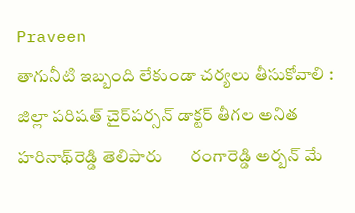Praveen
తాగునీటి ఇబ్బంది లేకుండా చర్యలు తీసుకోవాలి : జిల్లా పరిషత్‌ చైర్‌పర్సన్‌ డాక్టర్‌ తీగల అనిత హరినాథ్‌రెడ్డి తెలిపారు       రంగారెడ్డి అర్బన్‌ మే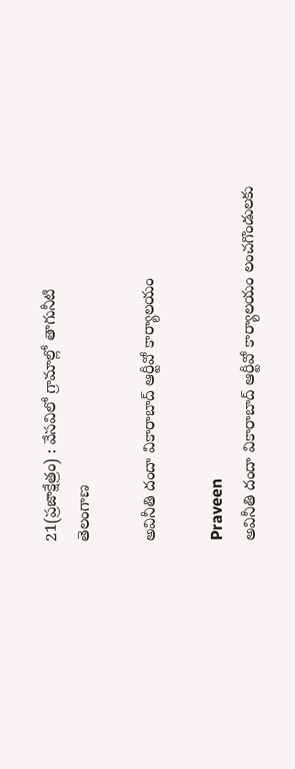21(ప్రజాక్షేత్రం) : వేసవిలో గ్రామాల్లో తాగునీటి
తెలంగాణ

అవినీతి దందా వికారాబాద్‌ ఆర్టీవో కార్యాలయం

Praveen
అవినీతి దందా వికారాబాద్‌ ఆర్టీవో కార్యాలయం లంచగొండులకు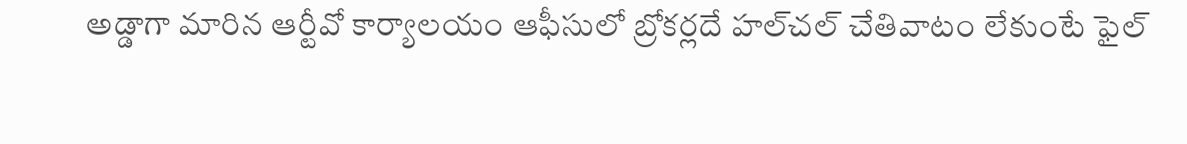అడ్డాగా మారిన ఆర్టీవో కార్యాలయం ఆఫీసులో బ్రోకర్లదే హల్‌చల్‌ చేతివాటం లేకుంటే ఫైల్‌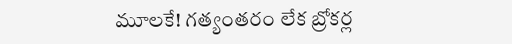మూలకే! గత్యంతరం లేక బ్రోకర్ల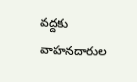వద్దకు వాహనదారుల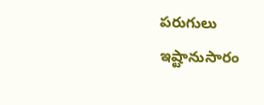పరుగులు ఇష్టానుసారం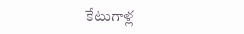కేటుగాళ్ల